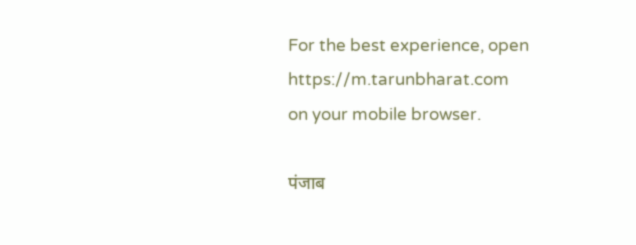For the best experience, open
https://m.tarunbharat.com
on your mobile browser.

पंजाब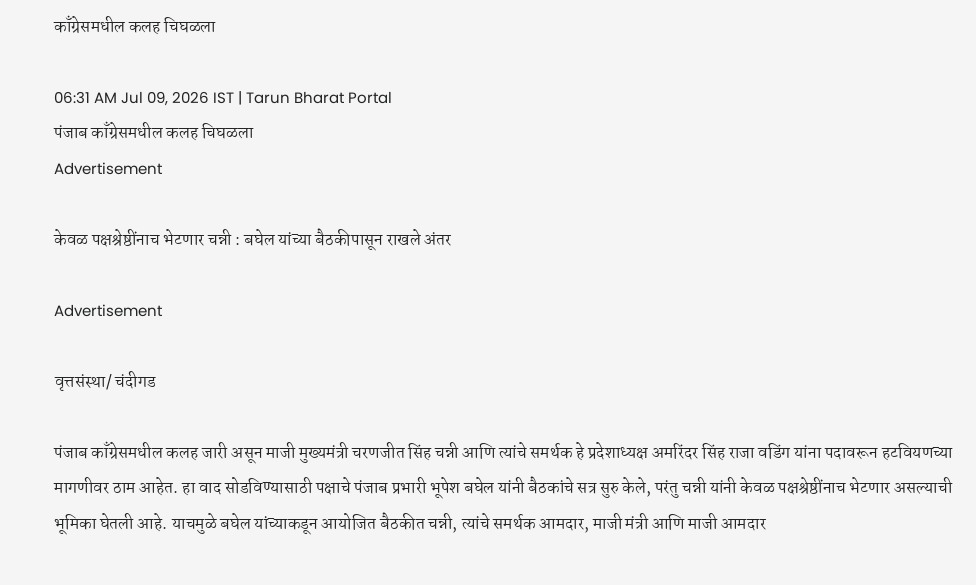काँग्रेसमधील कलह चिघळला

06:31 AM Jul 09, 2026 IST | Tarun Bharat Portal
पंजाब काँग्रेसमधील कलह चिघळला
Advertisement

केवळ पक्षश्रेष्ठींनाच भेटणार चन्नी : बघेल यांच्या बैठकीपासून राखले अंतर

Advertisement

वृत्तसंस्था/ चंदीगड

पंजाब काँग्रेसमधील कलह जारी असून माजी मुख्यमंत्री चरणजीत सिंह चन्नी आणि त्यांचे समर्थक हे प्रदेशाध्यक्ष अमरिंदर सिंह राजा वडिंग यांना पदावरून हटवियणच्या मागणीवर ठाम आहेत. हा वाद सोडविण्यासाठी पक्षाचे पंजाब प्रभारी भूपेश बघेल यांनी बैठकांचे सत्र सुरु केले, परंतु चन्नी यांनी केवळ पक्षश्रेष्ठींनाच भेटणार असल्याची भूमिका घेतली आहे. याचमुळे बघेल यांच्याकडून आयोजित बैठकीत चन्नी, त्यांचे समर्थक आमदार, माजी मंत्री आणि माजी आमदार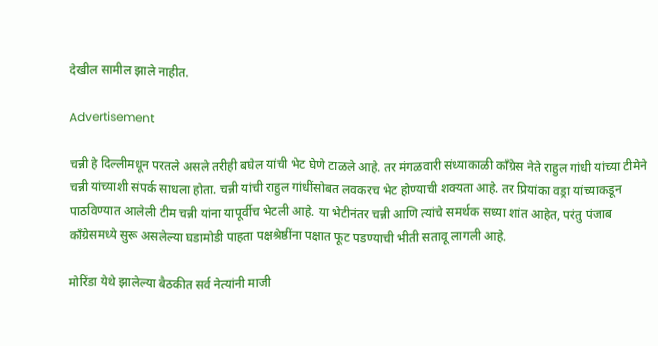देखील सामील झाले नाहीत.

Advertisement

चन्नी हे दिल्लीमधून परतले असले तरीही बघेल यांची भेट घेणे टाळले आहे. तर मंगळवारी संध्याकाळी काँग्रेस नेते राहुल गांधी यांच्या टीमेने चन्नी यांच्याशी संपर्क साधला होता. चन्नी यांची राहुल गांधींसोबत लवकरच भेट होण्याची शक्यता आहे. तर प्रियांका वड्रा यांच्याकडून पाठविण्यात आलेली टीम चन्नी यांना यापूर्वीच भेटली आहे. या भेटीनंतर चन्नी आणि त्यांचे समर्थक सध्या शांत आहेत, परंतु पंजाब काँग्रेसमध्ये सुरू असलेल्या घडामोडी पाहता पक्षश्रेष्ठींना पक्षात फूट पडण्याची भीती सतावू लागली आहे.

मोरिंडा येथे झालेल्या बैठकीत सर्व नेत्यांनी माजी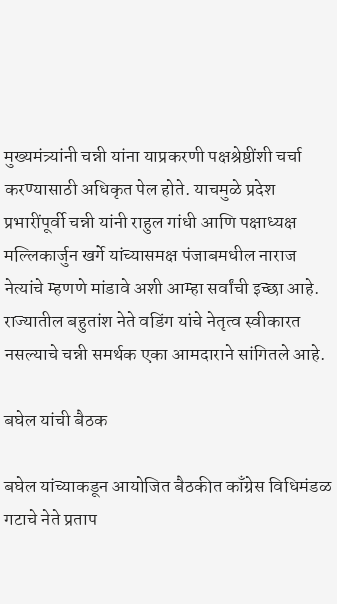मुख्यमंत्र्यांनी चन्नी यांना याप्रकरणी पक्षश्रेष्ठींशी चर्चा करण्यासाठी अधिकृत पेल होते. याचमुळे प्रदेश प्रभारींपूर्वी चन्नी यांनी राहुल गांधी आणि पक्षाध्यक्ष मल्लिकार्जुन खर्गे यांच्यासमक्ष पंजाबमधील नाराज नेत्यांचे म्हणणे मांडावे अशी आम्हा सर्वांची इच्छा आहे. राज्यातील बहुतांश नेते वडिंग यांचे नेतृत्व स्वीकारत नसल्याचे चन्नी समर्थक एका आमदाराने सांगितले आहे.

बघेल यांची बैठक

बघेल यांच्याकडून आयोजित बैठकीत काँग्रेस विधिमंडळ गटाचे नेते प्रताप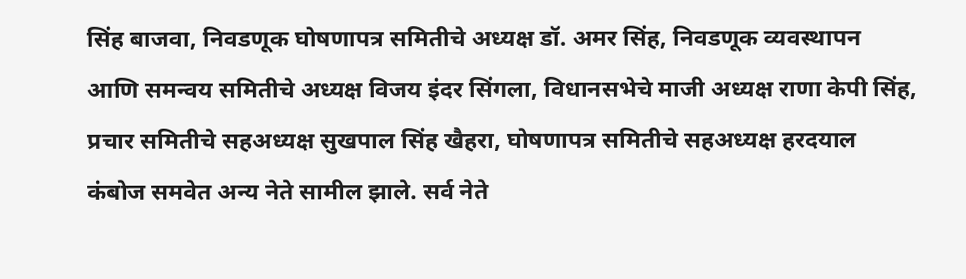सिंह बाजवा, निवडणूक घोषणापत्र समितीचे अध्यक्ष डॉ. अमर सिंह, निवडणूक व्यवस्थापन आणि समन्वय समितीचे अध्यक्ष विजय इंदर सिंगला, विधानसभेचे माजी अध्यक्ष राणा केपी सिंह, प्रचार समितीचे सहअध्यक्ष सुखपाल सिंह खैहरा, घोषणापत्र समितीचे सहअध्यक्ष हरदयाल कंबोज समवेत अन्य नेते सामील झाले. सर्व नेते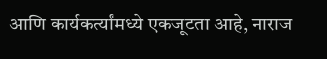आणि कार्यकर्त्यांमध्ये एकजूटता आहे, नाराज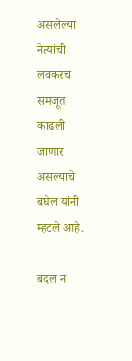असलेल्या नेत्यांची लवकरच समजूत काढली जाणार असल्याचे बघेल यांनी म्हटले आहे.

बदल न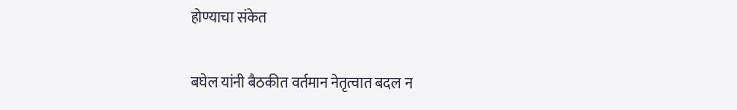होण्याचा संकेत

बघेल यांनी बैठकीत वर्तमान नेतृत्वात बदल न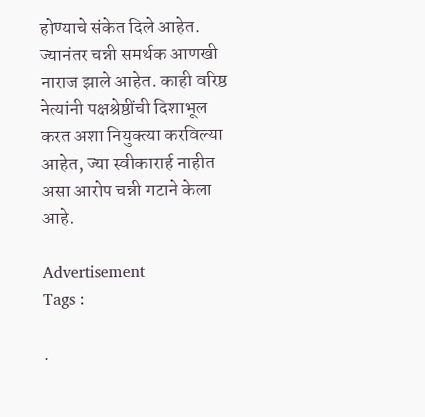होण्याचे संकेत दिले आहेत. ज्यानंतर चन्नी समर्थक आणखी नाराज झाले आहेत. काही वरिष्ठ नेत्यांनी पक्षश्रेष्ठींची दिशाभूल करत अशा नियुक्त्या करविल्या आहेत, ज्या स्वीकारार्ह नाहीत असा आरोप चन्नी गटाने केला आहे.

Advertisement
Tags :

.